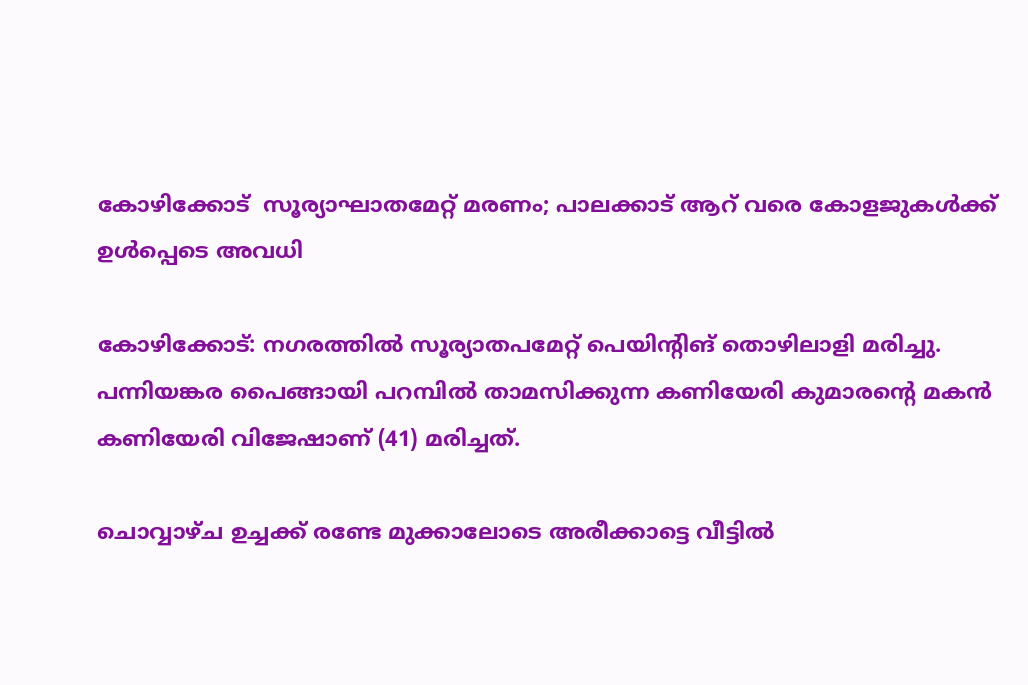കോഴിക്കോട്  സൂര്യാഘാതമേറ്റ് മരണം; പാലക്കാട് ആറ് വരെ കോളജുകള്‍ക്ക് ഉള്‍പ്പെടെ അവധി

കോഴിക്കോട്: നഗരത്തിൽ സൂര്യാതപമേറ്റ് പെയിന്റിങ് തൊഴിലാളി മരിച്ചു. പന്നിയങ്കര പൈങ്ങായി പറമ്പിൽ താമസിക്കുന്ന കണിയേരി കുമാരന്റെ മകൻ കണിയേരി വിജേഷാണ് (41) മരിച്ചത്.

ചൊവ്വാഴ്ച ഉച്ചക്ക് രണ്ടേ മുക്കാലോടെ അരീക്കാട്ടെ വീട്ടിൽ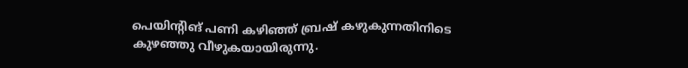പെയിന്റിങ് പണി കഴിഞ്ഞ് ബ്രഷ് കഴുകുന്നതിനിടെ കുഴഞ്ഞു വീഴുകയായിരുന്നു.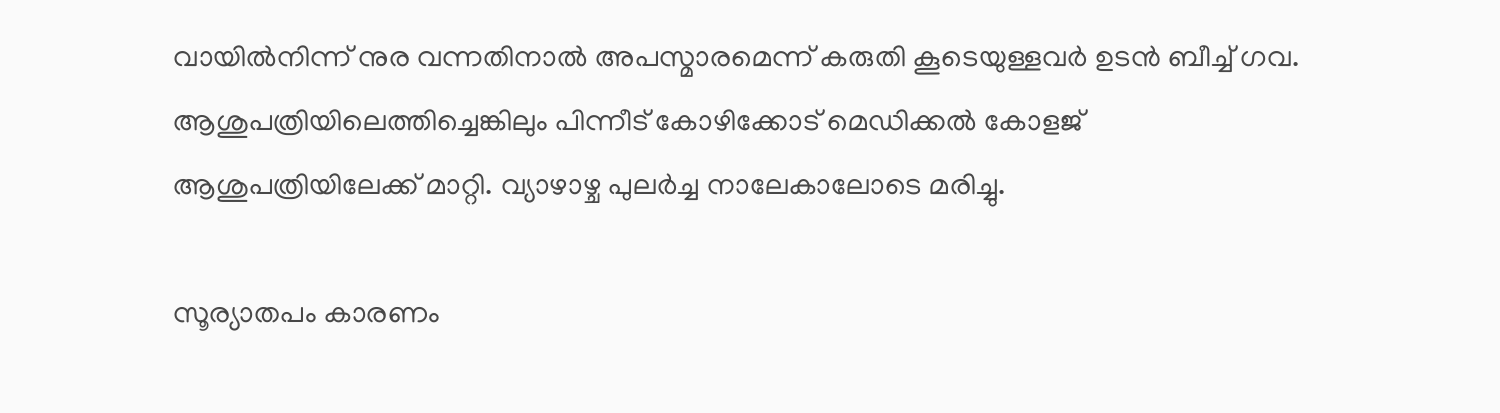വായിൽനിന്ന് നുര വന്നതിനാൽ അപസ്മാരമെന്ന് കരുതി കൂടെയുള്ളവർ ഉടൻ ബീച്ച് ഗവ. ആശുപത്രിയിലെത്തിച്ചെങ്കിലും പിന്നീട് കോഴിക്കോട് മെഡിക്കൽ കോളജ് ആശുപത്രിയിലേക്ക് മാറ്റി. വ്യാഴാഴ്ച പുലർച്ച നാലേകാലോടെ മരിച്ചു.

സൂര്യാതപം കാരണം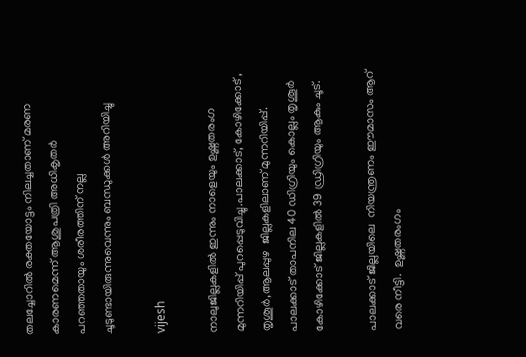തലച്ചോറിൽ രക്തയോട്ടം നിലച്ചതാണ് മരണ കാരണമെന്ന് ആശുപത്രി അധികൃതർ പറഞ്ഞതായും ശരീരത്തിന് നല്ല ചൂടുണ്ടായിരുന്നുവെന്നും ബന്ധുക്കൾ അറിയിച്ചു

vijesh

നാലുജില്ലകളില്‍ ഇന്നും നാളെയും ഉഷ്ണതരംഗ മുന്നറിയിപ്പ് പുറപ്പെടുവിച്ചു.പാലക്കാട്, കോഴിക്കോട് , തൃശൂര്‍,ആലപ്പുഴ  ജില്ലകളിലാണ് മുന്നറിയിപ്പ്.  പാലക്കാട് താപനില 40 ഡിഗ്രിയും കൊല്ലം തൃശൂര്‍ കോഴിക്കോട് ജില്ലകളില്‍ 39 ഡ്രിഗ്രിയും ആകും ചൂട്.

പാലക്കാട് ജില്ലയിലെ  നിയന്ത്രണം ഈമാസം ആറ് വരെ നീട്ടി.  ഉഷ്ണതരംഗം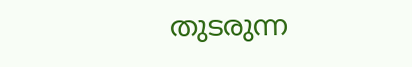തുടരുന്ന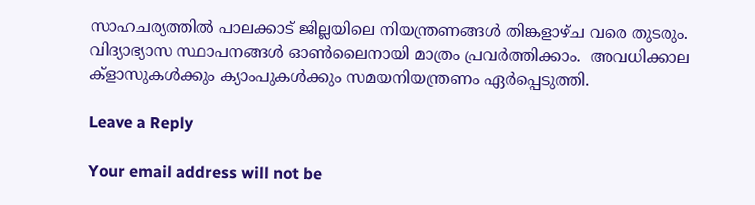സാഹചര്യത്തിൽ പാലക്കാട് ജില്ലയിലെ നിയന്ത്രണങ്ങൾ തിങ്കളാഴ്ച വരെ തുടരും. വിദ്യാഭ്യാസ സ്ഥാപനങ്ങൾ ഓൺലൈനായി മാത്രം പ്രവർത്തിക്കാം.  അവധിക്കാല ക്ളാസുകള്‍ക്കും ക്യാംപുകള്‍ക്കും സമയനിയന്ത്രണം ഏര്‍പ്പെടുത്തി.

Leave a Reply

Your email address will not be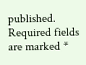published. Required fields are marked *